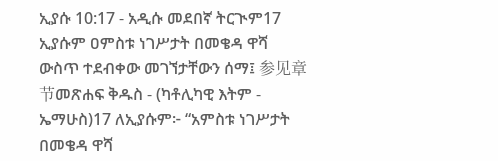ኢያሱ 10:17 - አዲሱ መደበኛ ትርጒም17 ኢያሱም ዐምስቱ ነገሥታት በመቄዳ ዋሻ ውስጥ ተደብቀው መገኘታቸውን ሰማ፤ 参见章节መጽሐፍ ቅዱስ - (ካቶሊካዊ እትም - ኤማሁስ)17 ለኢያሱም፦ “አምስቱ ነገሥታት በመቄዳ ዋሻ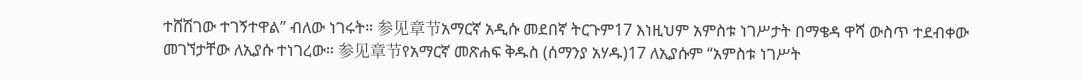ተሸሽገው ተገኝተዋል” ብለው ነገሩት። 参见章节አማርኛ አዲሱ መደበኛ ትርጉም17 እነዚህም አምስቱ ነገሥታት በማቄዳ ዋሻ ውስጥ ተደብቀው መገኘታቸው ለኢያሱ ተነገረው። 参见章节የአማርኛ መጽሐፍ ቅዱስ (ሰማንያ አሃዱ)17 ለኢያሱም “አምስቱ ነገሥት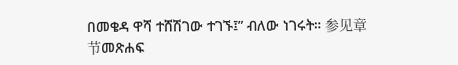በመቄዳ ዋሻ ተሸሽገው ተገኙ፤” ብለው ነገሩት። 参见章节መጽሐፍ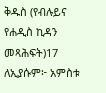ቅዱስ (የብሉይና የሐዲስ ኪዳን መጻሕፍት)17 ለኢያሱም፦ አምስቱ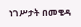ነገሥታት በመቄዳ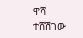ዋሻ ተሸሽገው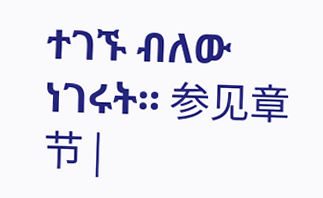ተገኙ ብለው ነገሩት። 参见章节 |